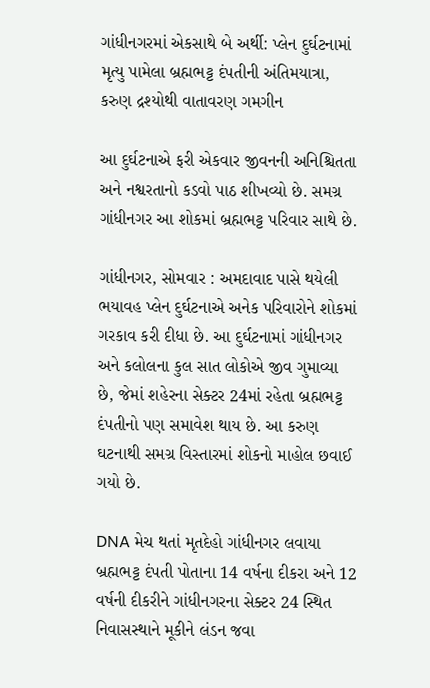ગાંધીનગરમાં એકસાથે બે અર્થી: પ્લેન દુર્ઘટનામાં મૃત્યુ પામેલા બ્રહ્મભટ્ટ દંપતીની અંતિમયાત્રા, કરુણ દ્રશ્યોથી વાતાવરણ ગમગીન

આ દુર્ઘટનાએ ફરી એકવાર જીવનની અનિશ્ચિતતા અને નશ્વરતાનો કડવો પાઠ શીખવ્યો છે. સમગ્ર ગાંધીનગર આ શોકમાં બ્રહ્મભટ્ટ પરિવાર સાથે છે.

ગાંધીનગર, સોમવાર : અમદાવાદ પાસે થયેલી ભયાવહ પ્લેન દુર્ઘટનાએ અનેક પરિવારોને શોકમાં ગરકાવ કરી દીધા છે. આ દુર્ઘટનામાં ગાંધીનગર અને કલોલના કુલ સાત લોકોએ જીવ ગુમાવ્યા છે, જેમાં શહેરના સેક્ટર 24માં રહેતા બ્રહ્મભટ્ટ દંપતીનો પણ સમાવેશ થાય છે. આ કરુણ ઘટનાથી સમગ્ર વિસ્તારમાં શોકનો માહોલ છવાઈ ગયો છે.

DNA મેચ થતાં મૃતદેહો ગાંધીનગર લવાયા
બ્રહ્મભટ્ટ દંપતી પોતાના 14 વર્ષના દીકરા અને 12 વર્ષની દીકરીને ગાંધીનગરના સેક્ટર 24 સ્થિત નિવાસસ્થાને મૂકીને લંડન જવા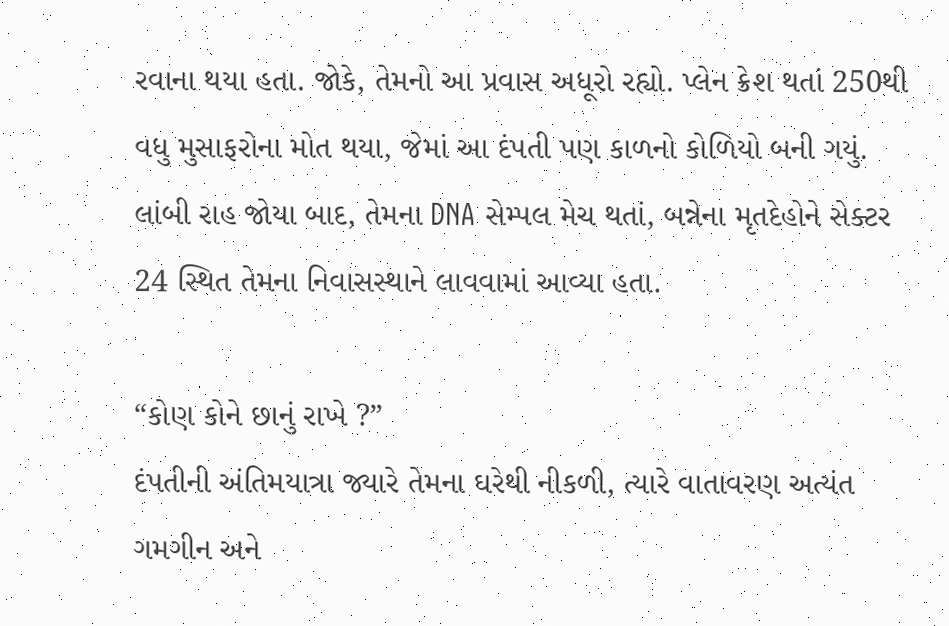રવાના થયા હતા. જોકે, તેમનો આ પ્રવાસ અધૂરો રહ્યો. પ્લેન ક્રેશ થતાં 250થી વધુ મુસાફરોના મોત થયા, જેમાં આ દંપતી પણ કાળનો કોળિયો બની ગયું. લાંબી રાહ જોયા બાદ, તેમના DNA સેમ્પલ મેચ થતાં, બન્નેના મૃતદેહોને સેક્ટર 24 સ્થિત તેમના નિવાસસ્થાને લાવવામાં આવ્યા હતા.

“કોણ કોને છાનું રાખે ?”
દંપતીની અંતિમયાત્રા જ્યારે તેમના ઘરેથી નીકળી, ત્યારે વાતાવરણ અત્યંત ગમગીન અને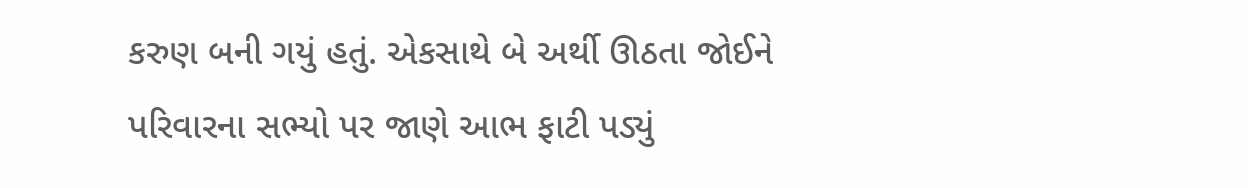કરુણ બની ગયું હતું. એકસાથે બે અર્થી ઊઠતા જોઈને પરિવારના સભ્યો પર જાણે આભ ફાટી પડ્યું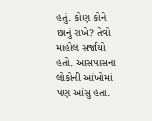હતું. કોણ કોને છાનું રાખે? તેવો માહોલ સર્જાયો હતો. આસપાસના લોકોની આંખોમાં પણ આંસુ હતા.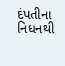દંપતીના નિધનથી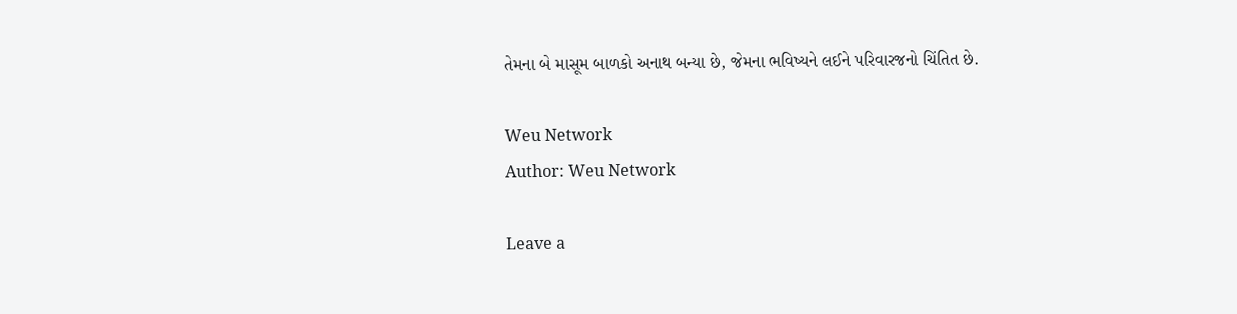તેમના બે માસૂમ બાળકો અનાથ બન્યા છે, જેમના ભવિષ્યને લઈને પરિવારજનો ચિંતિત છે.

Weu Network
Author: Weu Network

Leave a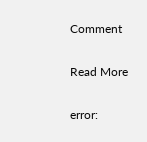Comment

Read More

error: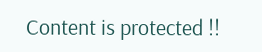Content is protected !!